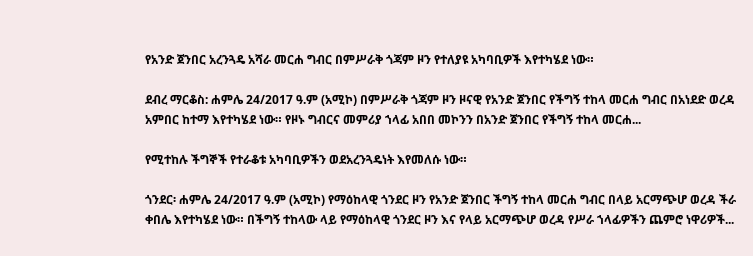የአንድ ጀንበር አረንጓዴ አሻራ መርሐ ግብር በምሥራቅ ጎጃም ዞን የተለያዩ አካባቢዎች እየተካሄደ ነው።

ደብረ ማርቆስ: ሐምሌ 24/2017 ዓ.ም (አሚኮ) በምሥራቅ ጎጃም ዞን ዞናዊ የአንድ ጀንበር የችግኝ ተከላ መርሐ ግብር በአነደድ ወረዳ አምበር ከተማ እየተካሄደ ነው። የዞኑ ግብርና መምሪያ ኀላፊ አበበ መኮንን በአንድ ጀንበር የችግኝ ተከላ መርሐ...

የሚተከሉ ችግኞች የተራቆቱ አካባቢዎችን ወደአረንጓዴነት እየመለሱ ነው።

ጎንደር፡ ሐምሌ 24/2017 ዓ.ም (አሚኮ) የማዕከላዊ ጎንደር ዞን የአንድ ጀንበር ችግኝ ተከላ መርሐ ግብር በላይ አርማጭሆ ወረዳ ችራ ቀበሌ እየተካሄደ ነው። በችግኝ ተከላው ላይ የማዕከላዊ ጎንደር ዞን እና የላይ አርማጭሆ ወረዳ የሥራ ኀላፊዎችን ጨምሮ ነዋሪዎች...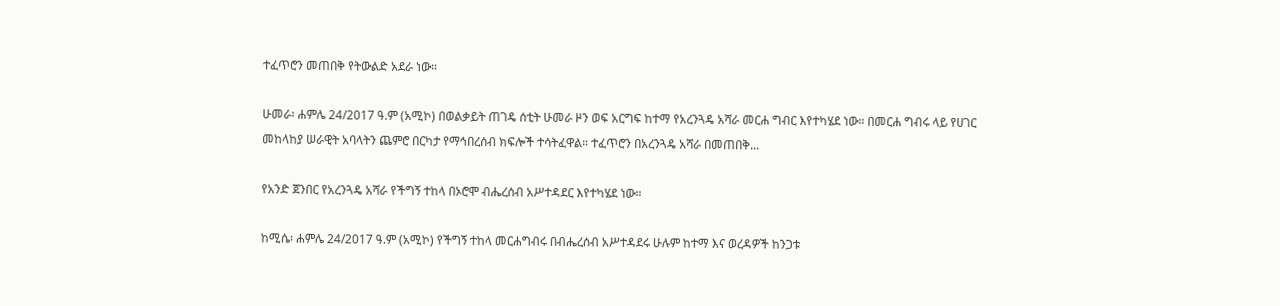ተፈጥሮን መጠበቅ የትውልድ አደራ ነው።

ሁመራ፡ ሐምሌ 24/2017 ዓ.ም (አሚኮ) በወልቃይት ጠገዴ ሰቲት ሁመራ ዞን ወፍ አርግፍ ከተማ የአረንጓዴ አሻራ መርሐ ግብር እየተካሄደ ነው። በመርሐ ግብሩ ላይ የሀገር መከላከያ ሠራዊት አባላትን ጨምሮ በርካታ የማኅበረሰብ ክፍሎች ተሳትፈዋል። ተፈጥሮን በአረንጓዴ አሻራ በመጠበቅ...

የአንድ ጀንበር የአረንጓዴ አሻራ የችግኝ ተከላ በኦሮሞ ብሔረሰብ አሥተዳደር እየተካሄደ ነው።

ከሚሴ፡ ሐምሌ 24/2017 ዓ.ም (አሚኮ) የችግኝ ተከላ መርሐግብሩ በብሔረሰብ አሥተዳደሩ ሁሉም ከተማ እና ወረዳዎች ከንጋቱ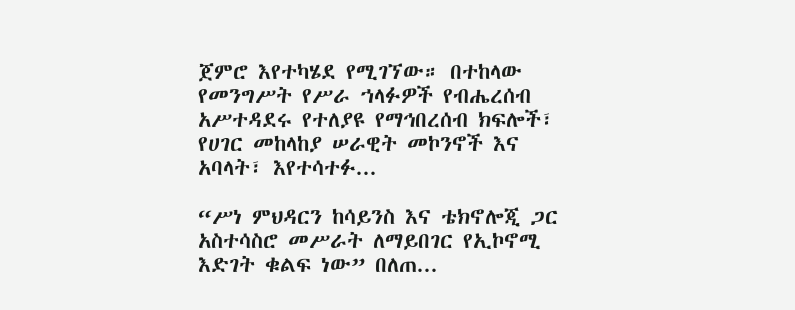ጀምሮ እየተካሄደ የሚገኘው። በተከላው የመንግሥት የሥራ ኀላፉዎች የብሔረሰብ አሥተዳደሩ የተለያዩ የማኅበረሰብ ክፍሎች፣ የሀገር መከላከያ ሠራዊት መኮንኖች እና አባላት፣ እየተሳተፉ...

“ሥነ ምህዳርን ከሳይንስ እና ቴክኖሎጂ ጋር አስተሳስሮ መሥራት ለማይበገር የኢኮኖሚ እድገት ቁልፍ ነው” በለጠ...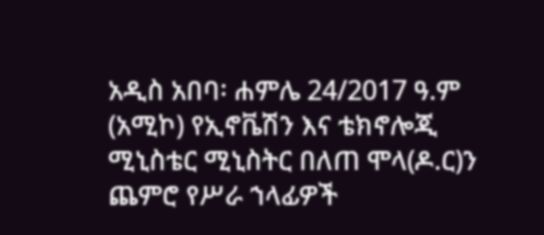አዲስ አበባ፡ ሐምሌ 24/2017 ዓ.ም (አሚኮ) የኢኖቬሽን እና ቴክኖሎጂ ሚኒስቴር ሚኒስትር በለጠ ሞላ(ዶ.ር)ን ጨምሮ የሥራ ኀላፊዎች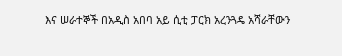እና ሠራተኞች በአዲስ አበባ አይ ሲቲ ፓርክ አረንጓዴ አሻራቸውን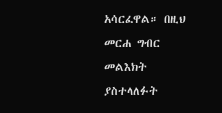አሳርፈዋል። በዚህ መርሐ ግብር መልእክት ያስተላለፉት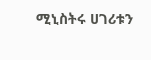ሚኒስትሩ ሀገሪቱን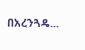በአረንጓዴ...